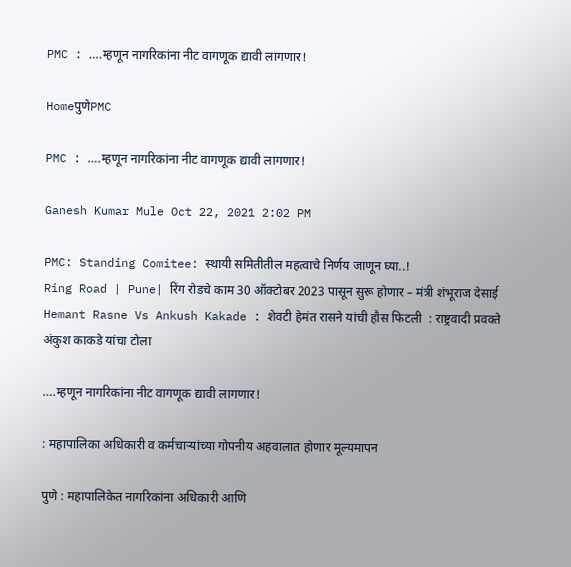PMC : ….म्हणून नागरिकांना नीट वागणूक द्यावी लागणार!

HomeपुणेPMC

PMC : ….म्हणून नागरिकांना नीट वागणूक द्यावी लागणार!

Ganesh Kumar Mule Oct 22, 2021 2:02 PM

PMC: Standing Comitee: स्थायी समितीतील महत्वाचे निर्णय जाणून घ्या..!
Ring Road | Pune| रिंग रोडचे काम 30 ऑक्टोबर 2023 पासून सुरू होणार – मंत्री शंभूराज देसाई
Hemant Rasne Vs Ankush Kakade : शेवटी हेमंत रासने यांची हौस फिटली  : राष्ट्रवादी प्रवक्ते अंकुश काकडे यांचा टोला

….म्हणून नागरिकांना नीट वागणूक द्यावी लागणार!

: महापालिका अधिकारी व कर्मचाऱ्यांच्या गोपनीय अहवालात होणार मूल्यमापन

पुणे : महापालिकेत नागरिकांना अधिकारी आणि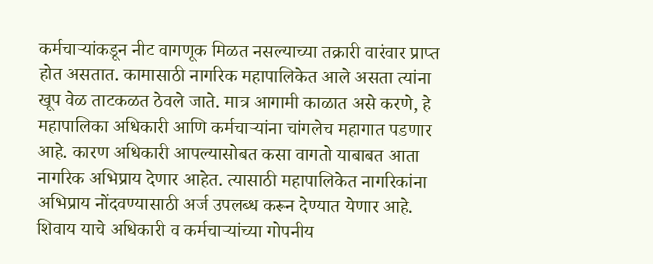कर्मचाऱ्यांकडून नीट वागणूक मिळत नसल्याच्या तक्रारी वारंवार प्राप्त होत असतात. कामासाठी नागरिक महापालिकेत आले असता त्यांना खूप वेळ ताटकळत ठेवले जाते. मात्र आगामी काळात असे करणे, हे महापालिका अधिकारी आणि कर्मचाऱ्यांना चांगलेच महागात पडणार आहे. कारण अधिकारी आपल्यासोबत कसा वागतो याबाबत आता नागरिक अभिप्राय देणार आहेत. त्यासाठी महापालिकेत नागरिकांना अभिप्राय नोंदवण्यासाठी अर्ज उपलब्ध करून देण्यात येणार आहे. शिवाय याचे अधिकारी व कर्मचाऱ्यांच्या गोपनीय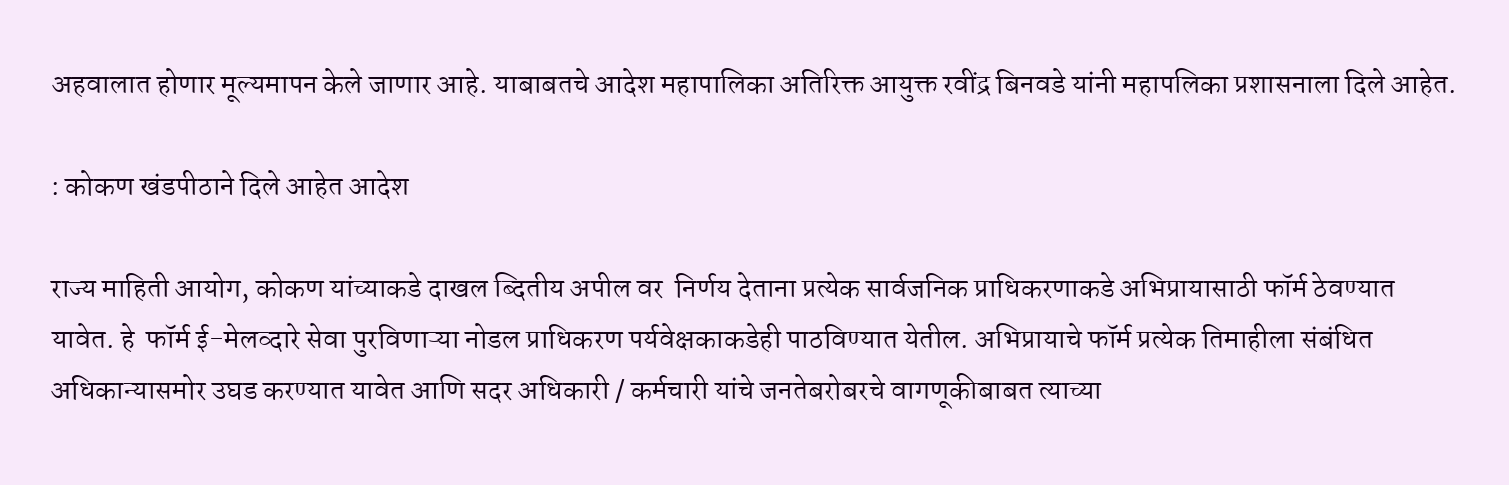अहवालात होणार मूल्यमापन केले जाणार आहे. याबाबतचे आदेश महापालिका अतिरिक्त आयुक्त रवींद्र बिनवडे यांनी महापलिका प्रशासनाला दिले आहेत.

: कोकण खंडपीठाने दिले आहेत आदेश

राज्य माहिती आयोग, कोकण यांच्याकडे दाखल ब्दितीय अपील वर  निर्णय देताना प्रत्येक सार्वजनिक प्राधिकरणाकडे अभिप्रायासाठी फॉर्म ठेवण्यात यावेत. हे  फॉर्म ई-मेलव्दारे सेवा पुरविणाऱ्या नोडल प्राधिकरण पर्यवेक्षकाकडेही पाठविण्यात येतील. अभिप्रायाचे फॉर्म प्रत्येक तिमाहीला संबंधित अधिकान्यासमोर उघड करण्यात यावेत आणि सदर अधिकारी / कर्मचारी यांचे जनतेबरोबरचे वागणूकीबाबत त्याच्या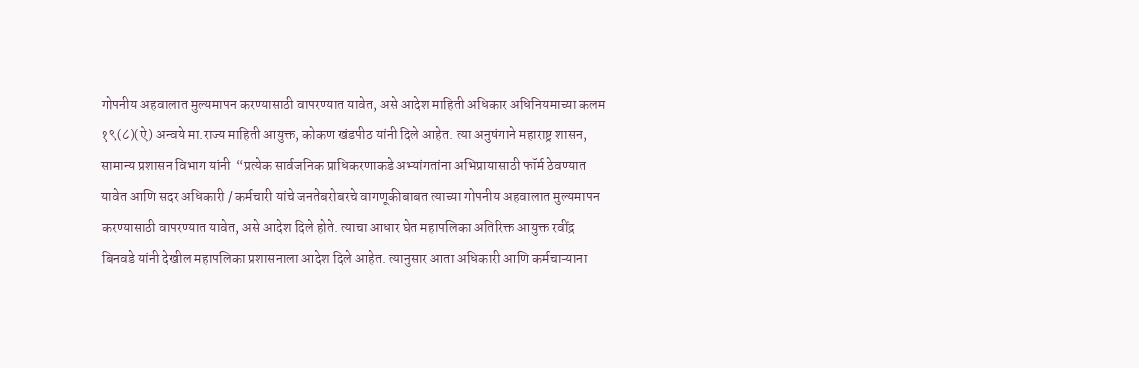गोपनीय अहवालात मुल्यमापन करण्यासाठी वापरण्यात यावेत, असे आदेश माहिती अधिकार अधिनियमाच्या कलम १९(८)(ऐ) अन्वये मा.राज्य माहिती आयुक्त, कोकण खंडपीठ यांनी दिले आहेत. त्या अनुषंगाने महाराष्ट्र शासन, सामान्य प्रशासन विभाग यांनी  “प्रत्येक सार्वजनिक प्राधिकरणाकडे अभ्यांगतांना अभिप्रायासाठी फॉर्म ठेवण्यात यावेत आणि सदर अधिकारी / कर्मचारी यांचे जनतेबरोबरचे वागणूकीबाबत त्याच्या गोपनीय अहवालात मुल्यमापन करण्यासाठी वापरण्यात यावेत, असे आदेश दिले होते. त्याचा आधार घेत महापलिका अतिरिक्त आयुक्त रवींद्र बिनवडे यांनी देखील महापलिका प्रशासनाला आदेश दिले आहेत. त्यानुसार आता अधिकारी आणि कर्मचाऱ्याना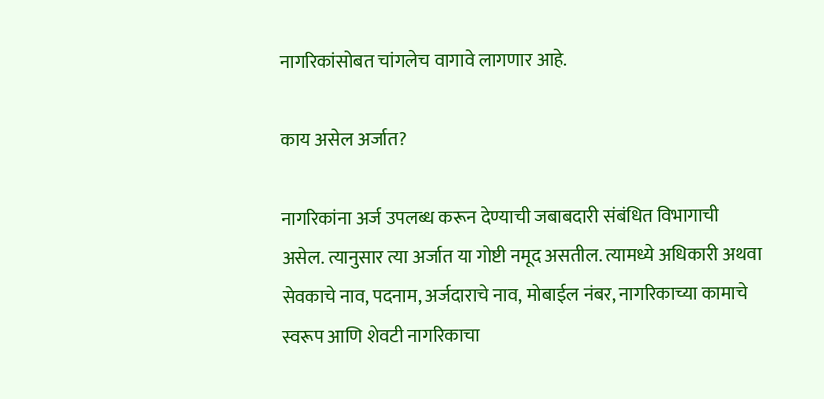नागरिकांसोबत चांगलेच वागावे लागणार आहे.

काय असेल अर्जात?

नागरिकांना अर्ज उपलब्ध करून देण्याची जबाबदारी संबंधित विभागाची असेल. त्यानुसार त्या अर्जात या गोष्टी नमूद असतील. त्यामध्ये अधिकारी अथवा सेवकाचे नाव, पदनाम, अर्जदाराचे नाव, मोबाईल नंबर, नागरिकाच्या कामाचे स्वरूप आणि शेवटी नागरिकाचा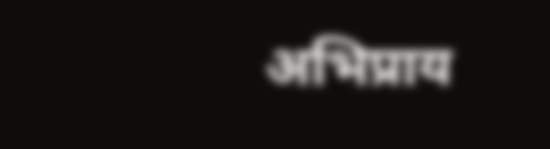अभिप्राय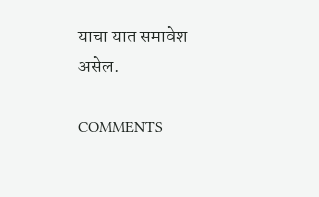याचा यात समावेश असेल.

COMMENTS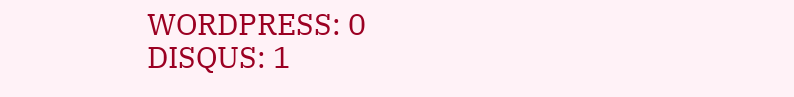WORDPRESS: 0
DISQUS: 1